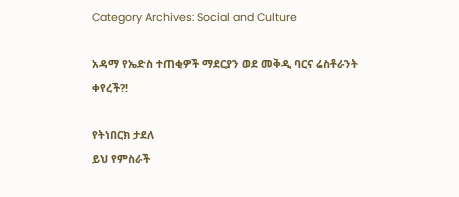Category Archives: Social and Culture

አዳማ የኤድስ ተጠቂዎች ማደርያን ወደ መቅዲ ባርና ሬስቶራንት ቀየረች?!

የትነበርክ ታደለ
ይህ የምስራች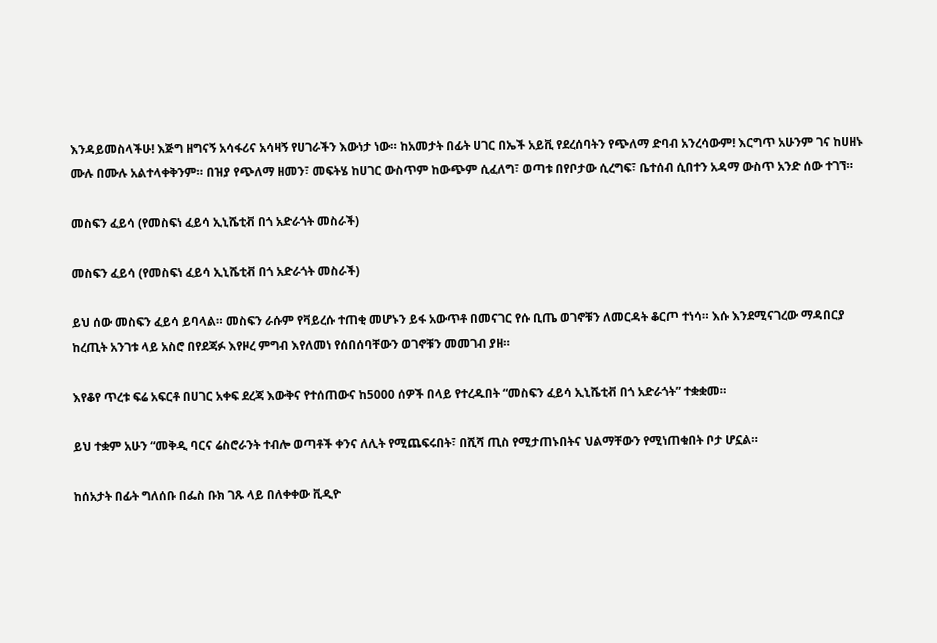እንዳይመስላችሁ! እጅግ ዘግናኝ አሳፋሪና አሳዛኝ የሀገራችን እውነታ ነው። ከአመታት በፊት ሀገር በኤች አይቪ የደረሰባትን የጭለማ ድባብ አንረሳውም! እርግጥ አሁንም ገና ከሀዘኑ ሙሉ በሙሉ አልተላቀቅንም። በዝያ የጭለማ ዘመን፣ መፍትሄ ከሀገር ውስጥም ከውጭም ሲፈለግ፣ ወጣቱ በየቦታው ሲረግፍ፣ ቤተሰብ ሲበተን አዳማ ውስጥ አንድ ሰው ተገኘ።

መስፍን ፈይሳ (የመስፍነ ፈይሳ ኢኒሼቲቭ በጎ አድራጎት መስራች)

መስፍን ፈይሳ (የመስፍነ ፈይሳ ኢኒሼቲቭ በጎ አድራጎት መስራች)

ይህ ሰው መስፍን ፈይሳ ይባላል። መስፍን ራሱም የቫይረሱ ተጠቂ መሆኑን ይፋ አውጥቶ በመናገር የሱ ቢጤ ወገኖቹን ለመርዳት ቆርጦ ተነሳ። እሱ እንደሚናገረው ማዳበርያ ከረጢት አንገቱ ላይ አስሮ በየደጃፉ እየዞረ ምግብ እየለመነ የሰበሰባቸውን ወገኖቹን መመገብ ያዘ።

እየቆየ ጥረቱ ፍሬ አፍርቶ በሀገር አቀፍ ደረጃ እውቅና የተሰጠውና ከ5000 ሰዎች በላይ የተረዱበት “መስፍን ፈይሳ ኢኒሼቲቭ በጎ አድራጎት” ተቋቋመ።

ይህ ተቋም አሁን “መቅዲ ባርና ሬስሮራንት ተብሎ ወጣቶች ቀንና ለሊት የሚጨፍሩበት፣ በሺሻ ጢስ የሚታጠኑበትና ህልማቸውን የሚነጠቁበት ቦታ ሆኗል።

ከሰአታት በፊት ግለሰቡ በፌስ ቡክ ገጹ ላይ በለቀቀው ቪዲዮ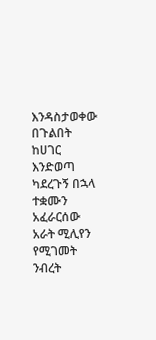እንዳስታወቀው በጉልበት ከሀገር እንድወጣ ካደረጉኝ በኋላ ተቋሙን አፈራርሰው አራት ሚሊየን የሚገመት ንብረት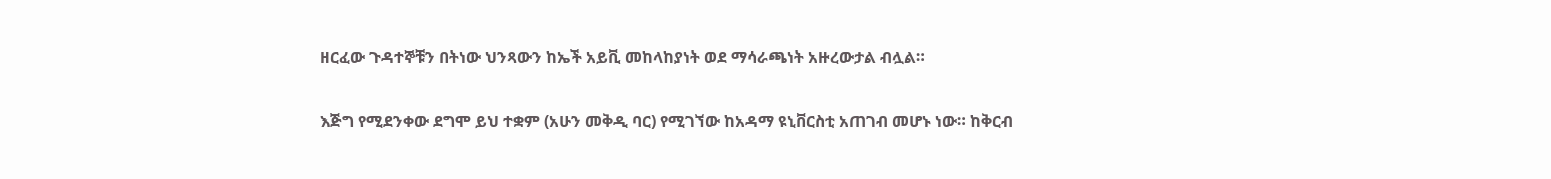ዘርፈው ጉዳተኞቹን በትነው ህንጻውን ከኤች አይቪ መከላከያነት ወደ ማሳራጫነት አዙረውታል ብሏል።

እጅግ የሚደንቀው ደግሞ ይህ ተቋም (አሁን መቅዲ ባር) የሚገኘው ከአዳማ ዩኒቨርስቲ አጠገብ መሆኑ ነው። ከቅርብ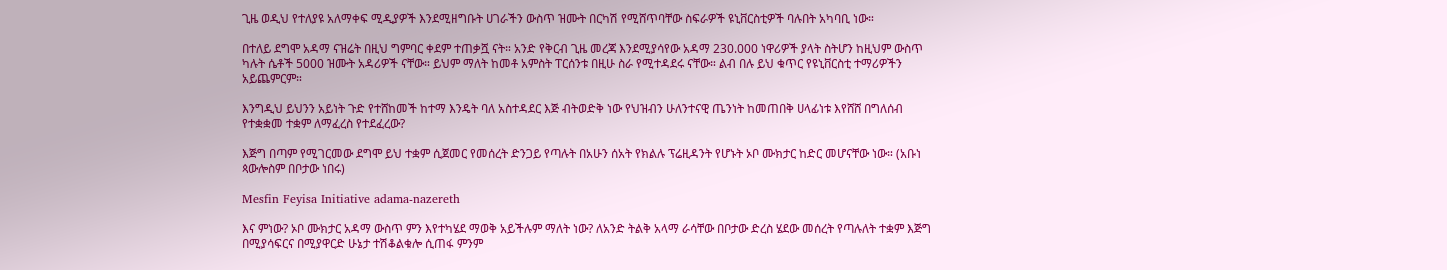ጊዜ ወዲህ የተለያዩ አለማቀፍ ሚዲያዎች እንደሚዘግቡት ሀገራችን ውስጥ ዝሙት በርካሽ የሚሸጥባቸው ስፍራዎች ዩኒቨርስቲዎች ባሉበት አካባቢ ነው።

በተለይ ደግሞ አዳማ ናዝሬት በዚህ ግምባር ቀደም ተጠቃሿ ናት። አንድ የቅርብ ጊዜ መረጃ እንደሚያሳየው አዳማ 230.000 ነዋሪዎች ያላት ስትሆን ከዚህም ውስጥ ካሉት ሴቶች 5000 ዝሙት አዳሪዎች ናቸው። ይህም ማለት ከመቶ አምስት ፐርሰንቱ በዚሁ ስራ የሚተዳደሩ ናቸው። ልብ በሉ ይህ ቁጥር የዩኒቨርስቲ ተማሪዎችን አይጨምርም።

እንግዲህ ይህንን አይነት ጉድ የተሸከመች ከተማ እንዴት ባለ አስተዳደር እጅ ብትወድቅ ነው የህዝብን ሁለንተናዊ ጤንነት ከመጠበቅ ሀላፊነቱ እየሸሸ በግለሰብ የተቋቋመ ተቋም ለማፈረስ የተደፈረው?

እጅግ በጣም የሚገርመው ደግሞ ይህ ተቋም ሲጀመር የመሰረት ድንጋይ የጣሉት በአሁን ሰአት የክልሉ ፕሬዚዳንት የሆኑት ኦቦ ሙክታር ከድር መሆናቸው ነው። (አቡነ ጳውሎስም በቦታው ነበሩ)

Mesfin Feyisa Initiative adama-nazereth

እና ምነው? ኦቦ ሙክታር አዳማ ውስጥ ምን እየተካሄደ ማወቅ አይችሉም ማለት ነው? ለአንድ ትልቅ አላማ ራሳቸው በቦታው ድረስ ሄደው መሰረት የጣሉለት ተቋም እጅግ በሚያሳፍርና በሚያዋርድ ሁኔታ ተሽቆልቁሎ ሲጠፋ ምንም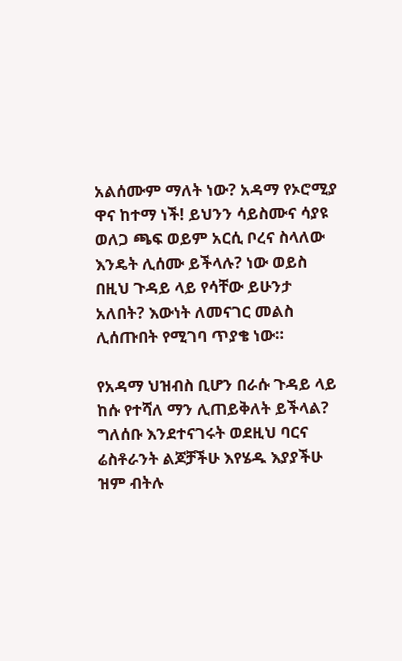አልሰሙም ማለት ነው? አዳማ የኦሮሚያ ዋና ከተማ ነች! ይህንን ሳይስሙና ሳያዩ ወለጋ ጫፍ ወይም አርሲ ቦረና ስላለው እንዴት ሊሰሙ ይችላሉ? ነው ወይስ በዚህ ጉዳይ ላይ የሳቸው ይሁንታ አለበት? እውነት ለመናገር መልስ ሊሰጡበት የሚገባ ጥያቄ ነው።

የአዳማ ህዝብስ ቢሆን በራሱ ጉዳይ ላይ ከሱ የተሻለ ማን ሊጠይቅለት ይችላል? ግለሰቡ እንደተናገሩት ወደዚህ ባርና ሬስቶራንት ልጆቻችሁ እየሄዱ እያያችሁ ዝም ብትሉ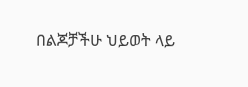በልጆቻችሁ ህይወት ላይ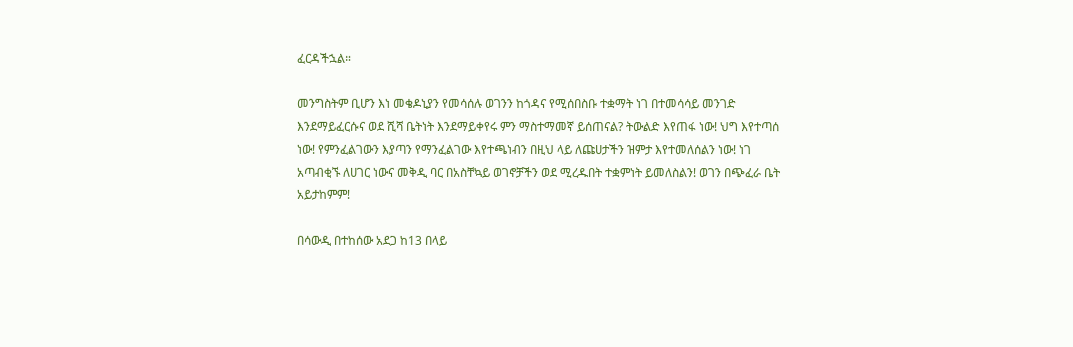ፈርዳችኋል።

መንግስትም ቢሆን እነ መቄዶኒያን የመሳሰሉ ወገንን ከጎዳና የሚሰበስቡ ተቋማት ነገ በተመሳሳይ መንገድ እንደማይፈርሱና ወደ ሺሻ ቤትነት እንደማይቀየሩ ምን ማስተማመኛ ይሰጠናል? ትውልድ እየጠፋ ነው! ህግ እየተጣሰ ነው! የምንፈልገውን እያጣን የማንፈልገው እየተጫነብን በዚህ ላይ ለጩሀታችን ዝምታ እየተመለሰልን ነው! ነገ አጣብቂኙ ለሀገር ነውና መቅዲ ባር በአስቸኳይ ወገኖቻችን ወደ ሚረዱበት ተቋምነት ይመለስልን! ወገን በጭፈራ ቤት አይታከምም!

በሳውዲ በተከሰው አደጋ ከ13 በላይ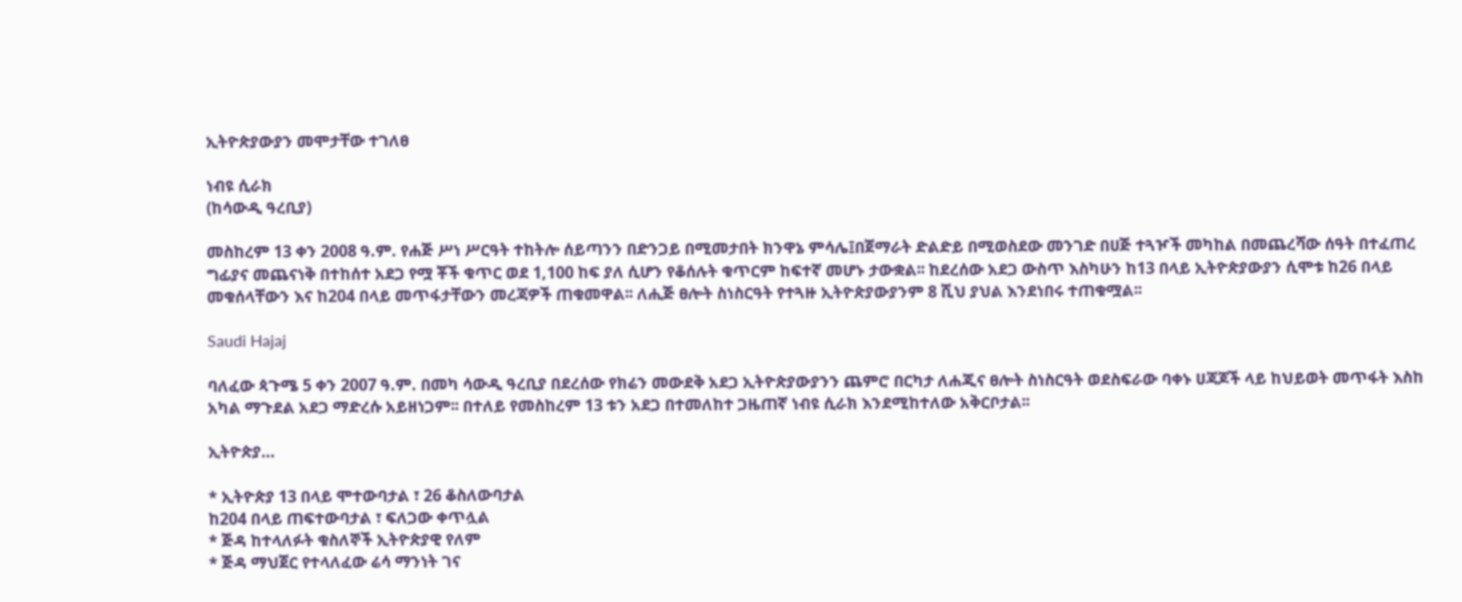ኢትዮጵያውያን መሞታቸው ተገለፀ

ነብዩ ሲራክ
(ከሳውዲ ዓረቢያ)

መስከረም 13 ቀን 2008 ዓ.ም. የሐጅ ሥነ ሥርዓት ተከትሎ ሰይጣንን በድንጋይ በሚመታበት ክንዋኔ ምሳሌ፤በጀማራት ድልድይ በሚወስደው መንገድ በሀጅ ተጓዦች መካከል በመጨረሻው ሰዓት በተፈጠረ ግፊያና መጨናነቅ በተከሰተ አደጋ የሟ ቾች ቁጥር ወደ 1,100 ከፍ ያለ ሲሆን የቆሰሉት ቁጥርም ከፍተኛ መሆኑ ታውቋል፡፡ ከደረሰው አደጋ ውስጥ እስካሁን ከ13 በላይ ኢትዮጵያውያን ሲሞቱ ከ26 በላይ መቁሰላቸውን እና ከ204 በላይ መጥፋታቸውን መረጃዎች ጠቁመዋል፡፡ ለሒጅ ፀሎት ስነስርዓት የተጓዙ ኢትዮጵያውያንም 8 ሺህ ያህል እንደነበሩ ተጠቁሟል፡፡

Saudi Hajaj

ባለፈው ጳጉሜ 5 ቀን 2007 ዓ.ም. በመካ ሳውዲ ዓረቢያ በደረሰው የክሬን መውደቅ አደጋ ኢትዮጵያውያንን ጨምሮ በርካታ ለሐጂና ፀሎት ስነስርዓት ወደስፍራው ባቀኑ ሀጃጆች ላይ ከህይወት መጥፋት እስከ አካል ማጉደል አደጋ ማድረሱ አይዘነጋም፡፡ በተለይ የመስከረም 13 ቱን አደጋ በተመለከተ ጋዜጠኛ ነብዩ ሲራክ እንደሚከተለው አቅርቦታል፡፡

ኢትዮጵያ…

* ኢትዮጵያ 13 በላይ ሞተውባታል ፣ 26 ቆስለውባታል
ከ204 በላይ ጠፍተውባታል ፣ ፍለጋው ቀጥሏል
* ጅዳ ከተላለፉት ቁስለኞች ኢትዮጵያዊ የለም
* ጅዳ ማህጀር የተላለፈው ሬሳ ማንነት ገና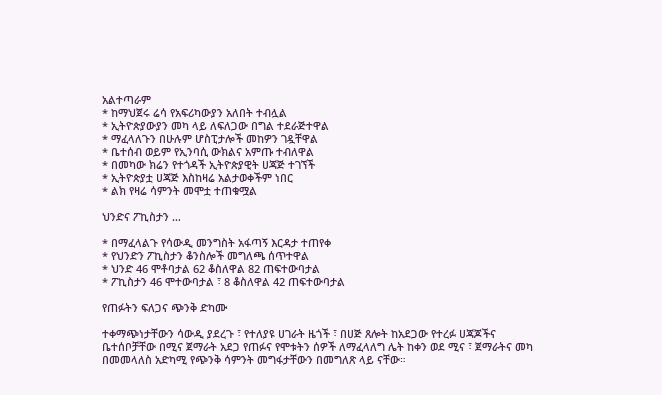አልተጣራም
* ከማህጀሩ ሬሳ የአፍሪካውያን አለበት ተብሏል
* ኢትዮጵያውያን መካ ላይ ለፍለጋው በግል ተደራጅተዋል
* ማፈላለጉን በሁሉም ሆስፒታሎች መከዎን ገዷቸዋል
* ቤተሰብ ወይም የኢንባሲ ውክልና አምጡ ተብለዋል
* በመካው ክሬን የተጎዳች ኢትዮጵያዊት ሀጃጅ ተገኘች
* ኢትዮጵያቷ ሀጃጅ እስከዛሬ አልታወቀችም ነበር
* ልክ የዛሬ ሳምንት መሞቷ ተጠቁሟል

ህንድና ፖኪስታን …

* በማፈላልጉ የሳውዲ መንግስት አፋጣኝ እርዳታ ተጠየቀ
* የህንድን ፖኪስታን ቆንስሎች መግለጫ ሰጥተዋል
* ህንድ 46 ሞቶባታል 62 ቆስለዋል 82 ጠፍተውባታል
* ፖኪስታን 46 ሞተውባታል ፣ 8 ቆስለዋል 42 ጠፍተውባታል

የጠፉትን ፍለጋና ጭንቅ ድካሙ

ተቀማጭነታቸውን ሳውዲ ያደረጉ ፣ የተለያዩ ሀገራት ዜጎች ፣ በሀጅ ጸሎት ከአደጋው የተረፉ ሀጃጆችና ቤተሰቦቻቸው በሚና ጀማራት አደጋ የጠፉና የሞቱትን ሰዎች ለማፈላለግ ሌት ከቀን ወደ ሚና ፣ ጀማራትና መካ በመመላለስ አድካሚ የጭንቅ ሳምንት መግፋታቸውን በመግለጽ ላይ ናቸው።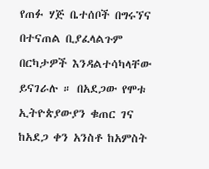የጠፉ ሃጅ ቤተሰቦች በግሩኘና በተናጠል ቢያፈላልጉም በርካታዎች እንዳልተሳካላቸው ይናገራሉ ። በአደጋው የሞቱ ኢትዮጵያውያን ቁጠር ገና ከአደጋ ቀን አንስቶ ከአምስት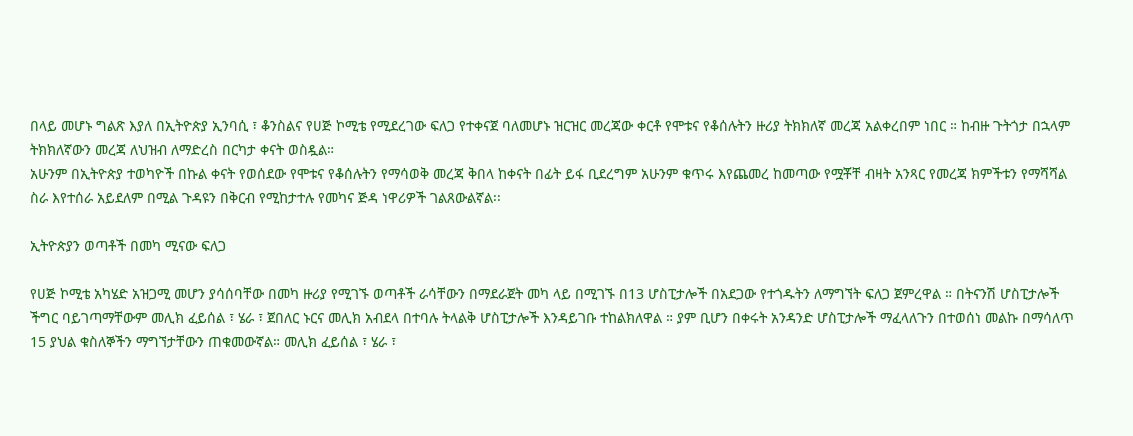በላይ መሆኑ ግልጽ እያለ በኢትዮጵያ ኢንባሲ ፣ ቆንስልና የሀጅ ኮሚቴ የሚደረገው ፍለጋ የተቀናጀ ባለመሆኑ ዝርዝር መረጃው ቀርቶ የሞቱና የቆሰሉትን ዙሪያ ትክክለኛ መረጃ አልቀረበም ነበር ። ከብዙ ጉትጎታ በኋላም ትክክለኛውን መረጃ ለህዝብ ለማድረስ በርካታ ቀናት ወስዷል።
አሁንም በኢትዮጵያ ተወካዮች በኩል ቀናት የወሰደው የሞቱና የቆሰሉትን የማሳወቅ መረጃ ቅበላ ከቀናት በፊት ይፋ ቢደረግም አሁንም ቁጥሩ እየጨመረ ከመጣው የሟቾቸ ብዛት አንጻር የመረጃ ክምችቱን የማሻሻል ስራ እየተሰራ አይደለም በሚል ጉዳዩን በቅርብ የሚከታተሉ የመካና ጅዳ ነዋሪዎች ገልጸውልኛል፡፡

ኢትዮጵያን ወጣቶች በመካ ሚናው ፍለጋ

የሀጅ ኮሚቴ አካሄድ አዝጋሚ መሆን ያሳሰባቸው በመካ ዙሪያ የሚገኙ ወጣቶች ራሳቸውን በማደራጀት መካ ላይ በሚገኙ በ13 ሆስፒታሎች በአደጋው የተጎዱትን ለማግኘት ፍለጋ ጀምረዋል ። በትናንሽ ሆስፒታሎች ችግር ባይገጣማቸውም መሊክ ፈይሰል ፣ ሄራ ፣ ጀበለር ኑርና መሊክ አብደላ በተባሉ ትላልቅ ሆስፒታሎች እንዳይገቡ ተከልክለዋል ። ያም ቢሆን በቀሩት አንዳንድ ሆስፒታሎች ማፈላለጉን በተወሰነ መልኩ በማሳለጥ 15 ያህል ቁስለኞችን ማግኘታቸውን ጠቁመውኛል። መሊክ ፈይሰል ፣ ሄራ ፣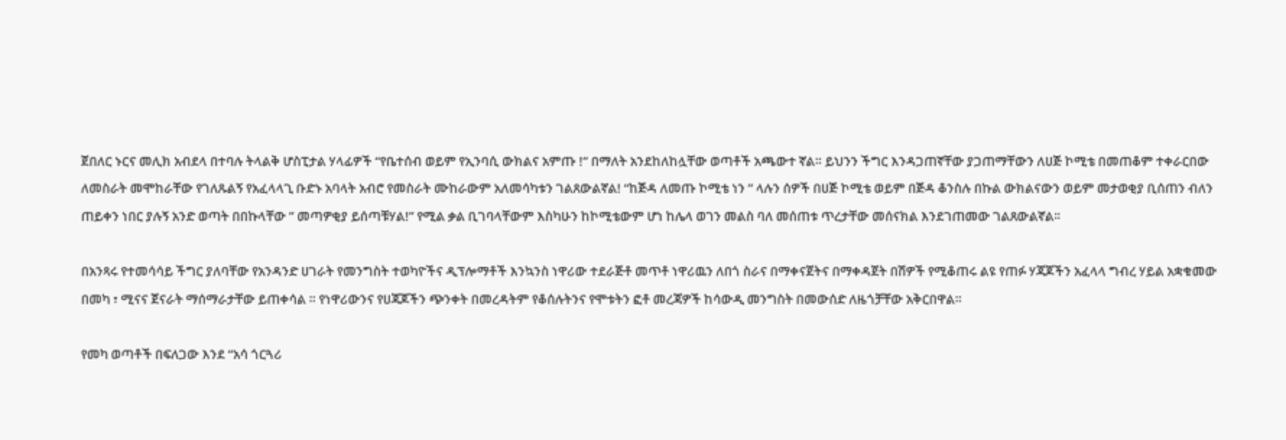ጀበለር ኑርና መሊክ አብደላ በተባሉ ትላልቅ ሆስፒታል ሃላፊዎች “የቤተሰብ ወይም የኢንባሲ ውክልና አምጡ !” በማለት አንደከለከሏቸው ወጣቶች አጫውተ ኛል። ይህንን ችግር እንዳጋጠኛቸው ያጋጠማቸውን ለሀጅ ኮሚቴ በመጠቆም ተቀራርበው ለመስራት መሞከራቸው የገለጹልኝ የአፈላላጊ ቡድኑ አባላት አብሮ የመስራት ሙከራውም አለመሳካቱን ገልጸውልኛል! “ከጅዳ ለመጡ ኮሚቴ ነን ” ላሉን ሰዎች በሀጅ ኮሚቴ ወይም በጅዳ ቆንስሉ በኩል ውክልናውን ወይም መታወቂያ ቢሰጠን ብለን ጠይቀን ነበር ያሉኝ አንድ ወጣት በበኩላቸው ” መጣዎቂያ ይሰጣቹሃል!” የሚል ቃል ቢገባላቸውም እስካሁን ከኮሚቴውም ሆነ ከሌላ ወገን መልስ ባለ መሰጠቱ ጥረታቸው መሰናክል እንደገጠመው ገልጸውልኛል፡፡

በአንጻሩ የተመሳሳይ ችግር ያለባቸው የአንዳንድ ሀገራት የመንግስት ተወካዮችና ዲፕሎማቶች እንኳንስ ነዋሪው ተደራጅቶ መጥቶ ነዋሪዉን ለበጎ ስራና በማቀናጀትና በማቀዳጀት በሽዎች የሚቆጠሩ ልዩ የጠፉ ሃጃጆችን አፈላላ ግብረ ሃይል አቋቁመው በመካ ፣ ሚናና ጀናራት ማሰማራታቸው ይጠቀሳል ። የነዋሪውንና የሀጃጆችን ጭንቀት በመረዳትም የቆሰሉትንና የሞቱትን ፎቶ መረጃዎች ከሳውዲ መንግስት በመውሰድ ለዜጎቻቸው አቅርበዋል።

የመካ ወጣቶች በፍለጋው እንደ “አሳ ጎርጓሪ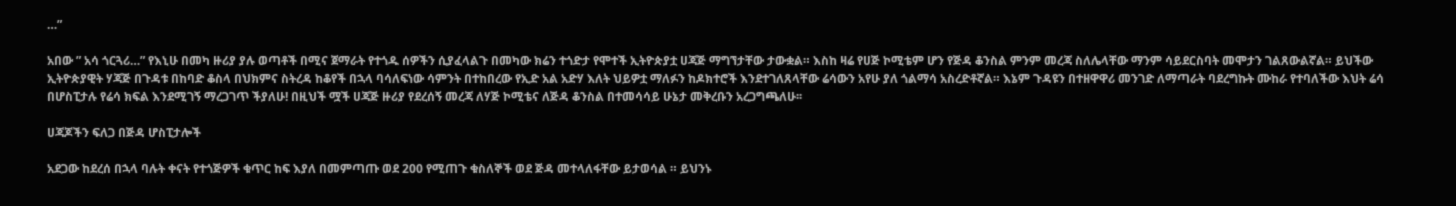…”

አበው ” አሳ ጎርጓሪ…” የእኒሁ በመካ ዙሪያ ያሉ ወጣቶች በሚና ጀማራት የተጎዱ ሰዎችን ሲያፈላልጉ በመካው ክሬን ተጎድታ የሞተች ኢትዮጵያቷ ሀጃጅ ማግኘታቸው ታውቋል። እስከ ዛሬ የሀጅ ኮሚቴም ሆን የጅዳ ቆንስል ምንም መረጃ ስለሌላቸው ማንም ሳይደርስባት መሞታን ገልጸውልኛል። ይህችው ኢትዮጵያዊት ሃጃጅ በጉዳቱ በከባድ ቆስላ በህክምና ስትረዳ ከቆየች በኋላ ባሳለፍነው ሳምንት በተከበረው የኢድ አል አድሃ እለት ህይዎቷ ማለፉን ከዶክተሮች እንደተገለጸላቸው ሬሳውን አየሁ ያለ ጎልማሳ አስረድቶኛል። እኔም ጉዳዩን በተዘዋዋሪ መንገድ ለማጣራት ባደረግኩት ሙከራ የተባለችው እህት ሬሳ በሆስፒታሉ የሬሳ ክፍል እንደሚገኝ ማረጋገጥ ችያለሁ! በዚህች ሟች ሀጃጅ ዙሪያ የደረሰኝ መረጃ ለሃጅ ኮሚቴና ለጅዳ ቆንስል በተመሳሳይ ሁኔታ መቅረቡን አረጋግጫለሁ፡፡

ሀጃጆችን ፍለጋ በጅዳ ሆስፒታሎች

አደጋው ከደረሰ በኋላ ባሉት ቀናት የተጎጅዎች ቁጥር ከፍ እያለ በመምጣጡ ወደ 200 የሚጠጉ ቁስለኞች ወደ ጅዳ መተላለፋቸው ይታወሳል ። ይህንኑ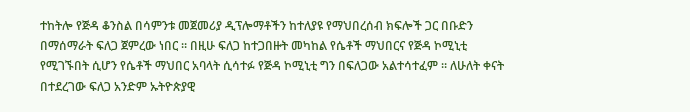ተከትሎ የጅዳ ቆንስል በሳምንቱ መጀመሪያ ዲፕሎማቶችን ከተለያዩ የማህበረሰብ ክፍሎች ጋር በቡድን በማሰማራት ፍለጋ ጀምረው ነበር ። በዚሁ ፍለጋ ከተጋበዙት መካከል የሴቶች ማህበርና የጅዳ ኮሚኒቲ የሚገኙበት ሲሆን የሴቶች ማህበር አባላት ሲሳተፉ የጅዳ ኮሚኒቲ ግን በፍለጋው አልተሳተፈም ። ለሁለት ቀናት በተደረገው ፍለጋ አንድም ኡትዮጵያዊ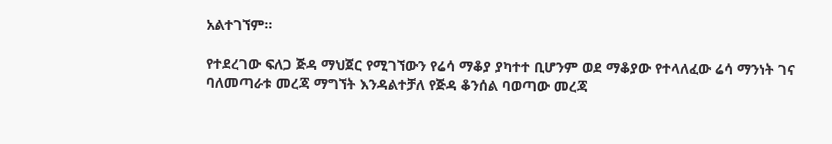አልተገኘም።

የተደረገው ፍለጋ ጅዳ ማህጀር የሚገኘውን የሬሳ ማቆያ ያካተተ ቢሆንም ወደ ማቆያው የተላለፈው ሬሳ ማንነት ገና ባለመጣራቱ መረጃ ማግኘት እንዳልተቻለ የጅዳ ቆንሰል ባወጣው መረጃ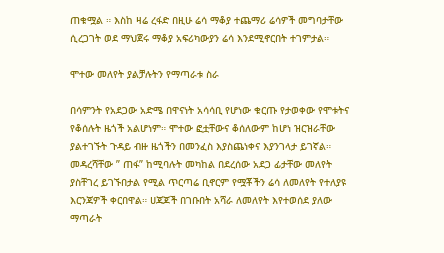ጠቁሟል ። እስከ ዛሬ ረፋድ በዚሁ ሬሳ ማቆያ ተጨማሪ ሬሳዎች መግባታቸው ሲረጋገት ወደ ማህጀሩ ማቆያ አፍሪካውያን ሬሳ እንደሚኖርበት ተገምታል።

ሞተው መለየት ያልቻሉትን የማጣራቱ ስራ

በሳምንት የአደጋው አድሜ በዋናነት አሳሳቢ የሆነው ቁርጡ የታወቀው የሞቱትና የቆሰሉት ዜጎች አልሆነም። ሞተው ፎቷቸውና ቆሰለውም ከሆነ ዝርዝራቸው ያልተገኙት ጉዳይ ብዙ ዜጎችን በመንፈስ እያስጨነቀና እያንገላታ ይገኛል። መዳረሻቸው ” ጠፋ” ከሚባሉት መካከል በደረሰው አደጋ ፊታቸው መለየት ያስቸገረ ይገኙበታል የሚል ጥርጣሬ ቢኖርም የሟቾችን ሬሳ ለመለየት የተለያዩ እርንጃዎች ቀርበዋል። ሀጃጆች በገቡበት አሻራ ለመለየት እየተወሰደ ያለው ማጣራት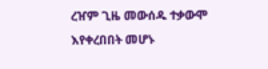ረዠም ጊዜ መውሰዱ ተቃውሞ እየቀረበበት መሆኑ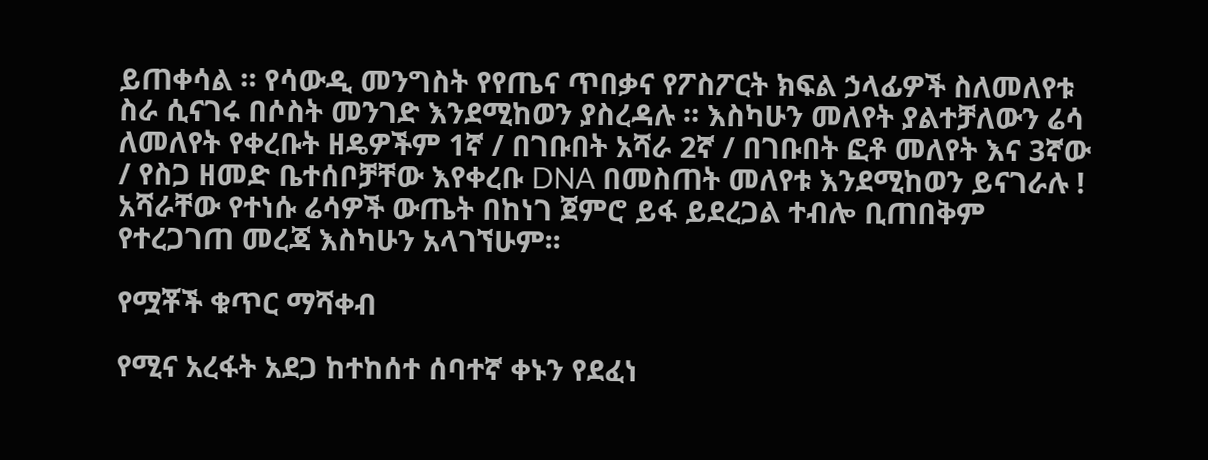ይጠቀሳል ። የሳውዲ መንግስት የየጤና ጥበቃና የፖስፖርት ክፍል ኃላፊዎች ስለመለየቱ ስራ ሲናገሩ በሶስት መንገድ እንደሚከወን ያስረዳሉ ። እስካሁን መለየት ያልተቻለውን ሬሳ ለመለየት የቀረቡት ዘዴዎችም 1ኛ / በገቡበት አሻራ 2ኛ / በገቡበት ፎቶ መለየት እና 3ኛው / የስጋ ዘመድ ቤተሰቦቻቸው እየቀረቡ DNA በመስጠት መለየቱ እንደሚከወን ይናገራሉ ! አሻራቸው የተነሱ ሬሳዎች ውጤት በከነገ ጀምሮ ይፋ ይደረጋል ተብሎ ቢጠበቅም የተረጋገጠ መረጃ እስካሁን አላገኘሁም፡፡

የሟቾች ቁጥር ማሻቀብ

የሚና አረፋት አደጋ ከተከሰተ ሰባተኛ ቀኑን የደፈነ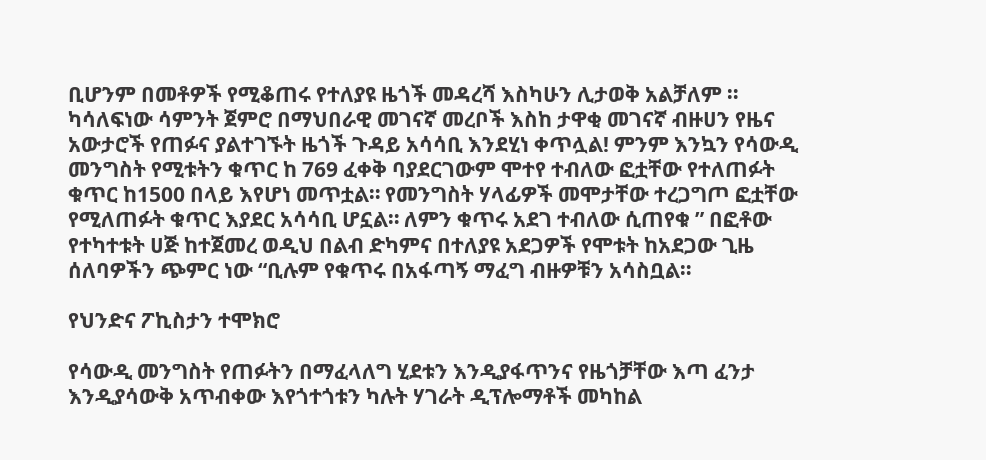ቢሆንም በመቶዎች የሚቆጠሩ የተለያዩ ዜጎች መዳረሻ እስካሁን ሊታወቅ አልቻለም ። ካሳለፍነው ሳምንት ጀምሮ በማህበራዊ መገናኛ መረቦች እስከ ታዋቂ መገናኛ ብዙሀን የዜና አውታሮች የጠፉና ያልተገኙት ዜጎች ጉዳይ አሳሳቢ እንደሂነ ቀጥሏል! ምንም እንኳን የሳውዲ መንግስት የሚቱትን ቁጥር ከ 769 ፈቀቅ ባያደርገውም ሞተየ ተብለው ፎቷቸው የተለጠፉት ቁጥር ከ1500 በላይ እየሆነ መጥቷል። የመንግስት ሃላፊዎች መሞታቸው ተረጋግጦ ፎቷቸው የሚለጠፉት ቁጥር እያደር አሳሳቢ ሆኗል። ለምን ቁጥሩ አደገ ተብለው ሲጠየቁ ” በፎቶው የተካተቱት ሀጅ ከተጀመረ ወዲህ በልብ ድካምና በተለያዩ አደጋዎች የሞቱት ከአደጋው ጊዜ ሰለባዎችን ጭምር ነው “ቢሉም የቁጥሩ በአፋጣኝ ማፈግ ብዙዎቹን አሳስቧል።

የህንድና ፖኪስታን ተሞክሮ

የሳውዲ መንግስት የጠፉትን በማፈላለግ ሂደቱን እንዲያፋጥንና የዜጎቻቸው እጣ ፈንታ እንዲያሳውቅ አጥብቀው እየጎተጎቱን ካሉት ሃገራት ዲፕሎማቶች መካከል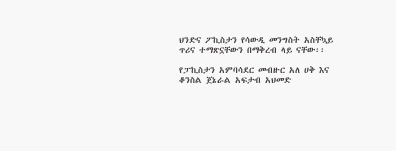ህንድና ፖኪስታን የሳውዲ መንግስት አስቸኳይ ጥሪና ተማጽኗቸውን በማቅረብ ላይ ናቸው፡፡

የፓኪስታን አምባሳደር መብዙር አለ ሀቅ እና ቆንስል ጀኔራል አፍታብ አህመድ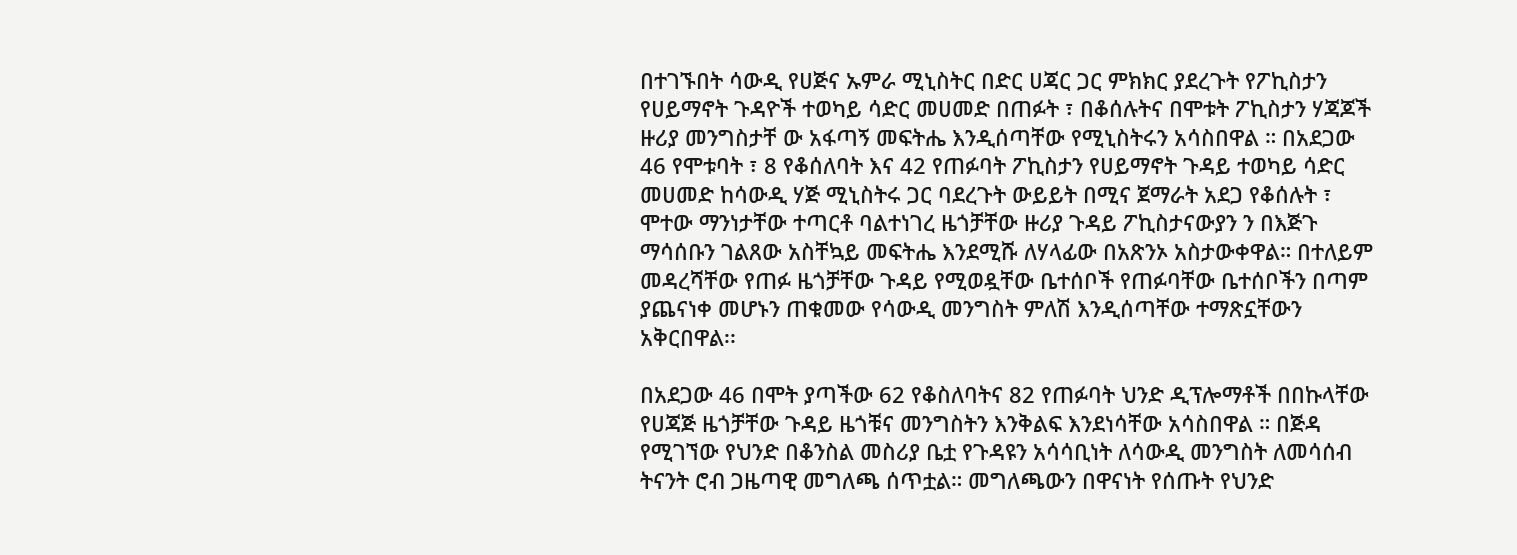በተገኙበት ሳውዲ የሀጅና ኡምራ ሚኒስትር በድር ሀጃር ጋር ምክክር ያደረጉት የፖኪስታን የሀይማኖት ጉዳዮች ተወካይ ሳድር መሀመድ በጠፉት ፣ በቆሰሉትና በሞቱት ፖኪስታን ሃጃጆች ዙሪያ መንግስታቸ ው አፋጣኝ መፍትሔ እንዲሰጣቸው የሚኒስትሩን አሳስበዋል ። በአደጋው 46 የሞቱባት ፣ 8 የቆሰለባት እና 42 የጠፉባት ፖኪስታን የሀይማኖት ጉዳይ ተወካይ ሳድር መሀመድ ከሳውዲ ሃጅ ሚኒስትሩ ጋር ባደረጉት ውይይት በሚና ጀማራት አደጋ የቆሰሉት ፣ ሞተው ማንነታቸው ተጣርቶ ባልተነገረ ዜጎቻቸው ዙሪያ ጉዳይ ፖኪስታናውያን ን በእጅጉ ማሳሰቡን ገልጸው አስቸኳይ መፍትሔ እንደሚሹ ለሃላፊው በአጽንኦ አስታውቀዋል። በተለይም መዳረሻቸው የጠፉ ዜጎቻቸው ጉዳይ የሚወዷቸው ቤተሰቦች የጠፉባቸው ቤተሰቦችን በጣም ያጨናነቀ መሆኑን ጠቁመው የሳውዲ መንግስት ምለሽ እንዲሰጣቸው ተማጽኗቸውን አቅርበዋል፡፡

በአደጋው 46 በሞት ያጣችው 62 የቆስለባትና 82 የጠፉባት ህንድ ዲፕሎማቶች በበኩላቸው የሀጃጅ ዜጎቻቸው ጉዳይ ዜጎቹና መንግስትን እንቅልፍ እንደነሳቸው አሳስበዋል ። በጅዳ የሚገኘው የህንድ በቆንስል መስሪያ ቤቷ የጉዳዩን አሳሳቢነት ለሳውዲ መንግስት ለመሳሰብ ትናንት ሮብ ጋዜጣዊ መግለጫ ሰጥቷል። መግለጫውን በዋናነት የሰጡት የህንድ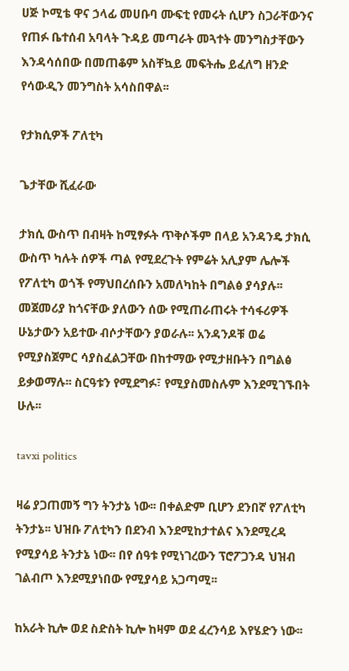ሀጅ ኮሚቴ ዋና ኃላፊ መሀቡባ ሙፍቲ የመሩት ሲሆን ስጋራቸውንና የጠፉ ቤተሰብ አባላት ጉዳይ መጣራት መጓተት መንግስታቸውን እንዳሳሰበው በመጠቆም አስቸኳይ መፍትሔ ይፈለግ ዘንድ የሳውዲን መንግስት አሳስበዋል፡፡

የታክሲዎች ፖለቲካ

ጌታቸው ሺፈራው

ታክሲ ውስጥ በብዛት ከሚፃፉት ጥቅሶችም በላይ አንዳንዴ ታክሲ ውስጥ ካሉት ሰዎች ጣል የሚደረጉት የምሬት አሊያም ሌሎች የፖለቲካ ወጎች የማህበረሰቡን አመለካከት በግልፅ ያሳያሉ፡፡ መጀመሪያ ከጎናቸው ያለውን ሰው የሚጠራጠሩት ተሳፋሪዎች ሁኔታውን አይተው ብሶታቸውን ያወራሉ፡፡ አንዳንዶቹ ወሬ የሚያስጀምር ሳያስፈልጋቸው በከተማው የሚታዘቡትን በግልፅ ይቃወማሉ፡፡ ስርዓቱን የሚደግፉ፣ የሚያስመስሉም እንደሚገኙበት ሁሉ፡፡

tavxi politics

ዛሬ ያጋጠመኝ ግን ትንታኔ ነው፡፡ በቀልድም ቢሆን ደንበኛ የፖለቲካ ትንታኔ፡፡ ህዝቡ ፖለቲካን በደንብ እንደሚከታተልና እንደሚረዳ የሚያሳይ ትንታኔ ነው፡፡ በየ ሰዓቱ የሚነገረውን ፕሮፖጋንዳ ህዝብ ገልብጦ እንደሚያነበው የሚያሳይ አጋጣሚ፡፡

ከአራት ኪሎ ወደ ስድስት ኪሎ ከዛም ወደ ፈረንሳይ እየሄድን ነው፡፡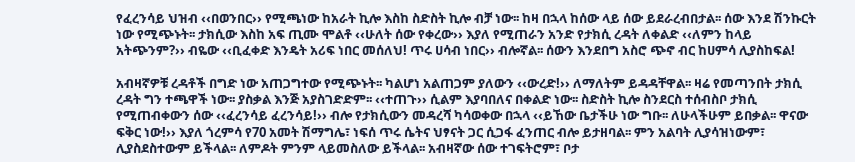የፈረንሳይ ህዝብ ‹‹በወንበር›› የሚጫነው ከአራት ኪሎ እስከ ስድስት ኪሎ ብቻ ነው፡፡ ከዛ በኋላ ከሰው ላይ ሰው ይደራረብበታል፡፡ ሰው እንደ ሽንኩርት ነው የሚጭኑት፡፡ ታክሲው እስከ አፍ ጢሙ ሞልቶ ‹‹ሁለት ሰው የቀረው›› እያለ የሚጠራን አንድ የታክሲ ረዳት ለቀልድ ‹‹ለምን ከላይ አትጭንም?›› ብዬው ‹‹ቢፈቀድ እንዴት አሪፍ ነበር መሰለህ! ጥሩ ሀሳብ ነበር›› ብሎኛል፡፡ ሰውን እንደበግ አስሮ ጭኖ ብር ከሀምሳ ሊያስከፍል!

አብዛኛዎቹ ረዳቶች በግድ ነው አጠጋግተው የሚጭኑት፡፡ ካልሆነ አልጠጋም ያለውን ‹‹ውረድ!›› ለማለትም ይዳዳቸዋል፡፡ ዛሬ የመጣንበት ታክሲ ረዳት ግን ተጫዋች ነው፡፡ ያስቃል እንጅ አያስገድድም፡፡ ‹‹ተጠጉ›› ሲልም እያባበለና በቀልድ ነው፡፡ ስድስት ኪሎ ስንደርስ ተሰብስቦ ታክሲ የሚጠብቀውን ሰው ‹‹ፈረንሳይ ፈረንሳይ!›› ብሎ የታክሲውን መዳረሻ ካሳወቀው በኋላ ‹‹ይኸው ቤታችሁ ነው ግቡ፡፡ ለሁላችሁም ይበቃል፡፡ ዋናው ፍቅር ነው!›› እያለ ጎረምሳ የ70 አመት ሽማግሌ፣ ነፍሰ ጥሩ ሴትና ህፃናት ጋር ሲጋፋ ፈንጠር ብሎ ይታዘባል፡፡ ምን አልባት ሊያሳዝነውም፣ ሊያስደስተውም ይችላል፡፡ ለምዶት ምንም ላይመስለው ይችላል፡፡ አብዛኛው ሰው ተገፍትሮም፣ ቦታ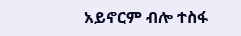አይኖርም ብሎ ተስፋ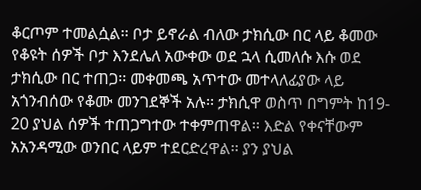ቆርጦም ተመልሷል፡፡ ቦታ ይኖራል ብለው ታክሲው በር ላይ ቆመው የቆዩት ሰዎች ቦታ እንደሌለ አውቀው ወደ ኋላ ሲመለሱ እሱ ወደ ታክሲው በር ተጠጋ፡፡ መቀመጫ አጥተው መተላለፊያው ላይ አጎንብሰው የቆሙ መንገደኞች አሉ፡፡ ታክሲዋ ወስጥ በግምት ከ19- 20 ያህል ሰዎች ተጠጋግተው ተቀምጠዋል፡፡ እድል የቀናቸውም አአንዳሚው ወንበር ላይም ተደርድረዋል፡፡ ያን ያህል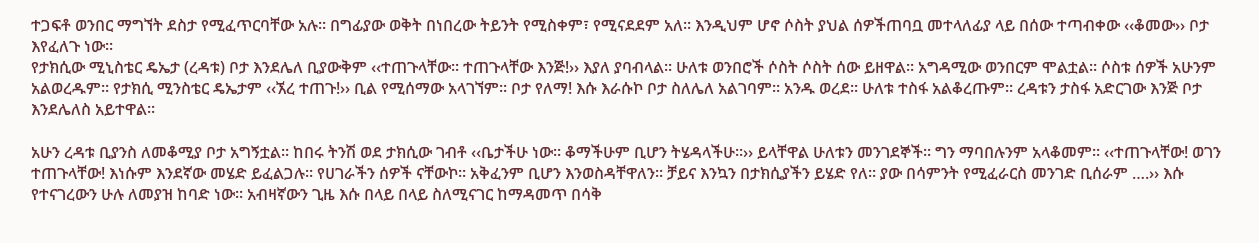ተጋፍቶ ወንበር ማግኘት ደስታ የሚፈጥርባቸው አሉ፡፡ በግፊያው ወቅት በነበረው ትይንት የሚስቀም፣ የሚናደደም አለ፡፡ እንዲህም ሆኖ ሶስት ያህል ሰዎችጠባቧ መተላለፊያ ላይ በሰው ተጣብቀው ‹‹ቆመው›› ቦታ እየፈለጉ ነው፡፡
የታክሲው ሚኒስቴር ዴኤታ (ረዳቱ) ቦታ እንደሌለ ቢያውቅም ‹‹ተጠጉላቸው፡፡ ተጠጉላቸው እንጅ!›› እያለ ያባብላል፡፡ ሁለቱ ወንበሮች ሶስት ሶስት ሰው ይዘዋል፡፡ አግዳሚው ወንበርም ሞልቷል፡፡ ሶስቱ ሰዎች አሁንም አልወረዱም፡፡ የታክሲ ሚንስቴር ዴኤታም ‹‹ኧረ ተጠጉ!›› ቢል የሚሰማው አላገኘም፡፡ ቦታ የለማ! እሱ እራሱኮ ቦታ ስለሌለ አልገባም፡፡ አንዱ ወረደ፡፡ ሁለቱ ተስፋ አልቆረጡም፡፡ ረዳቱን ታስፋ አድርገው እንጅ ቦታ እንደሌለስ አይተዋል፡፡

አሁን ረዳቱ ቢያንስ ለመቆሚያ ቦታ አግኝቷል፡፡ ከበሩ ትንሽ ወደ ታክሲው ገብቶ ‹‹ቤታችሁ ነው፡፡ ቆማችሁም ቢሆን ትሄዳላችሁ፡፡›› ይላቸዋል ሁለቱን መንገደኞች፡፡ ግን ማባበሉንም አላቆመም፡፡ ‹‹ተጠጉላቸው! ወገን ተጠጉላቸው! እነሱም እንደኛው መሄድ ይፈልጋሉ፡፡ የሀገራችን ሰዎች ናቸውኮ፡፡ አቅፈንም ቢሆን እንወስዳቸዋለን፡፡ ቻይና እንኳን በታክሲያችን ይሄድ የለ፡፡ ያው በሳምንት የሚፈራርስ መንገድ ቢሰራም ….›› እሱ የተናገረውን ሁሉ ለመያዝ ከባድ ነው፡፡ አብዛኛውን ጊዜ እሱ በላይ በላይ ስለሚናገር ከማዳመጥ በሳቅ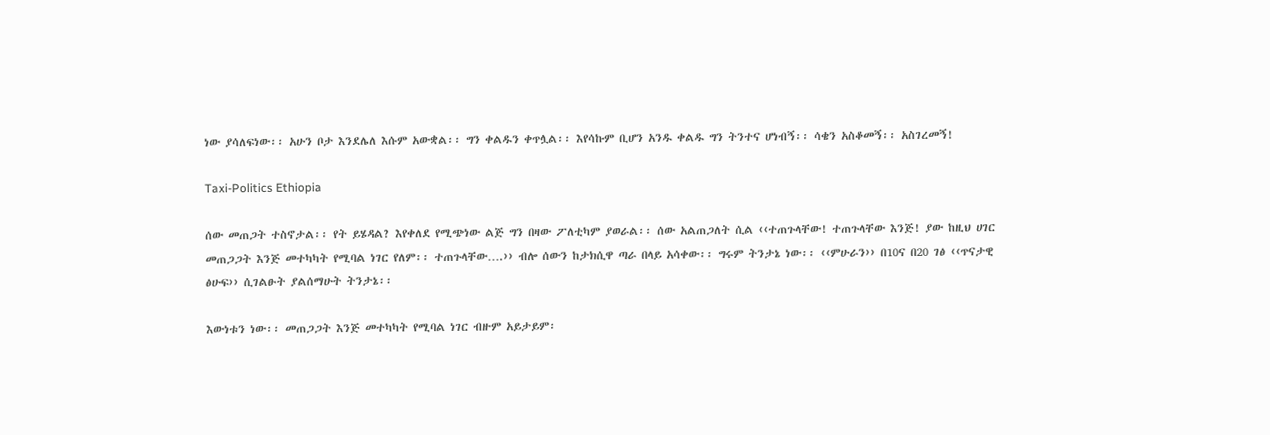ነው ያሳለፍነው፡፡ አሁን ቦታ እንደሌለ እሱም አውቋል፡፡ ግን ቀልዱን ቀጥሏል፡፡ እየሳኩም ቢሆን አንዱ ቀልዱ ግን ትንተና ሆነብኝ፡፡ ሳቄን አስቆመኝ፡፡ አስገረመኝ!

Taxi-Politics Ethiopia

ሰው መጠጋት ተስኖታል፡፡ የት ይሄዳል? እየቀለደ የሚጭነው ልጅ ግን በዛው ፖለቲካም ያወራል፡፡ ሰው አልጠጋለት ሲል ‹‹ተጠጉላቸው! ተጠጉላቸው እንጅ! ያው ከዚህ ሀገር መጠጋጋት እንጅ መተካካት የሚባል ነገር የለም፡፡ ተጠጉላቸው….›› ብሎ ሰውን ከታክሲዋ ጣራ በላይ አሳቀው፡፡ ግሩም ትንታኔ ነው፡፡ ‹‹ምሁራን›› በ10ና በ20 ገፅ ‹‹ጥናታዊ ፅሁፍ›› ሲገልፁት ያልሰማሁት ትንታኔ፡፡

እውነቱን ነው፡፡ መጠጋጋት እንጅ መተካካት የሚባል ነገር ብዙም አይታይም፡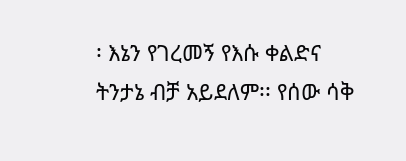፡ እኔን የገረመኝ የእሱ ቀልድና ትንታኔ ብቻ አይደለም፡፡ የሰው ሳቅ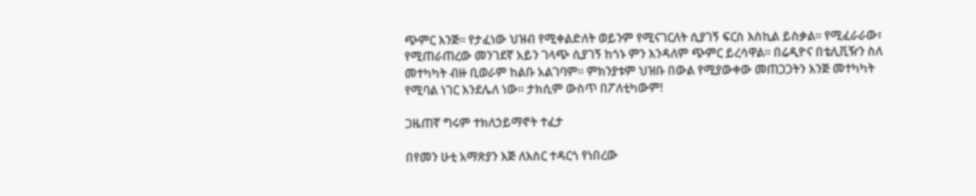ጭምር እንጅ፡፡ የታፈነው ህዝብ የሚቀልድለት ወይንም የሚናገርለት ሲያገኝ ፍርስ እስኪል ይስቃል፡፡ የሚፈራራው፣ የሚጠራጠረው መንገደኛ አይን ገላጭ ሲያገኝ ከጎኑ ምን እንዳለም ጭምር ይረሳዋል፡፡ በሬዲዮና በቴሊቪዥን ስለ መተካካት ብዙ ቢወራም ከልቡ አልገባም፡፡ ምክንያቱም ህዝቡ በውል የሚያውቀው መጠጋጋትን እንጅ መተካካት የሚባል ነገር እንደሌለ ነው፡፡ ታክሲም ውስጥ በፖለቲካውም!

ጋዜጠኛ ግሩም ተክለኃይማኖት ተፈታ

በየመን ሁቲ አማጽያን እጅ ለእስር ተዳርጎ የነበረው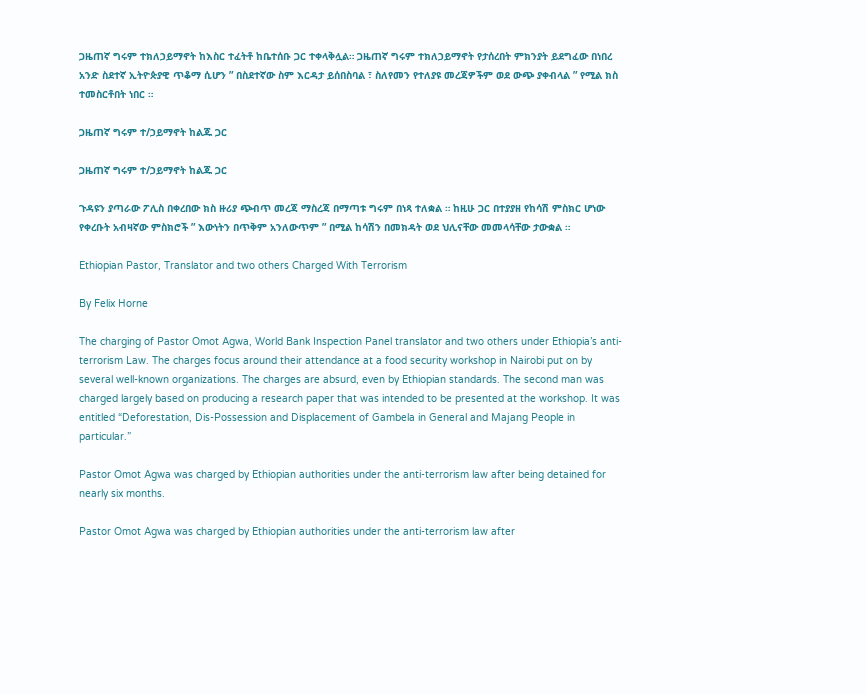ጋዜጠኛ ግሩም ተክለኃይማኖት ከእስር ተፈትቶ ከቤተሰቡ ጋር ተቀላቅሏል። ጋዜጠኛ ግሩም ተክለኃይማኖት የታሰረበት ምክንያት ይደግፈው በነበረ አንድ ስደተኛ ኢትዮጵያዊ ጥቆማ ሲሆን ” በስደተኛው ስም እርዳታ ይሰበስባል ፣ ስለየመን የተለያዩ መረጃዎችም ወደ ውጭ ያቀብላል ” የሚል ክስ ተመስርቶበት ነበር ።

ጋዜጠኛ ግሩም ተ/ኃይማኖት ከልጁ ጋር

ጋዜጠኛ ግሩም ተ/ኃይማኖት ከልጁ ጋር

ጉዳዩን ያጣራው ፖሊስ በቀረበው ክስ ዙሪያ ጭብጥ መረጃ ማስረጃ በማጣቱ ግሩም በነጻ ተለቋል ። ከዚሁ ጋር በተያያዘ የከሳሽ ምስክር ሆነው የቀረቡት አብዛኛው ምስክሮች ” እውነትን በጥቅም አንለውጥም ” በሚል ከሳሽን በመክዳት ወደ ህሊናቸው መመላሳቸው ታውቋል ።

Ethiopian Pastor, Translator and two others Charged With Terrorism

By Felix Horne

The charging of Pastor Omot Agwa, World Bank Inspection Panel translator and two others under Ethiopia’s anti-terrorism Law. The charges focus around their attendance at a food security workshop in Nairobi put on by several well-known organizations. The charges are absurd, even by Ethiopian standards. The second man was charged largely based on producing a research paper that was intended to be presented at the workshop. It was entitled “Deforestation, Dis-Possession and Displacement of Gambela in General and Majang People in particular.”

Pastor Omot Agwa was charged by Ethiopian authorities under the anti-terrorism law after being detained for nearly six months.

Pastor Omot Agwa was charged by Ethiopian authorities under the anti-terrorism law after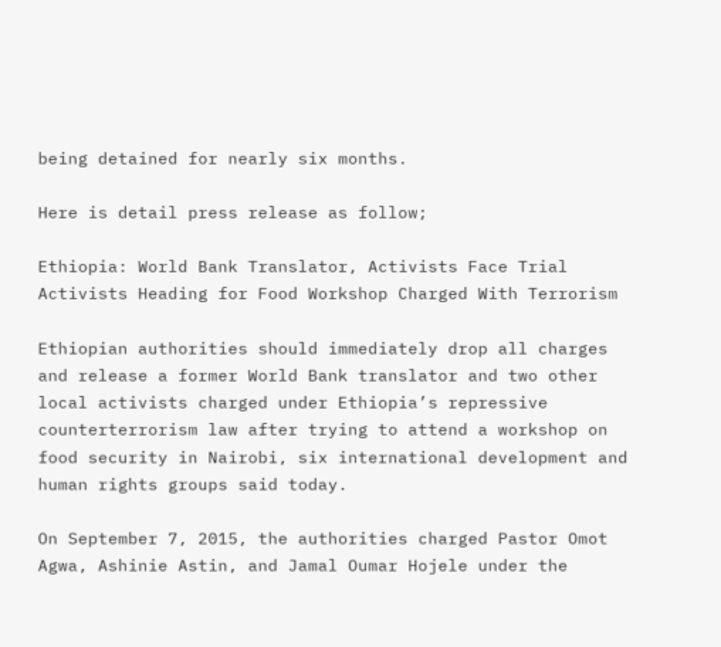being detained for nearly six months.

Here is detail press release as follow;

Ethiopia: World Bank Translator, Activists Face Trial
Activists Heading for Food Workshop Charged With Terrorism

Ethiopian authorities should immediately drop all charges and release a former World Bank translator and two other local activists charged under Ethiopia’s repressive counterterrorism law after trying to attend a workshop on food security in Nairobi, six international development and human rights groups said today.

On September 7, 2015, the authorities charged Pastor Omot Agwa, Ashinie Astin, and Jamal Oumar Hojele under the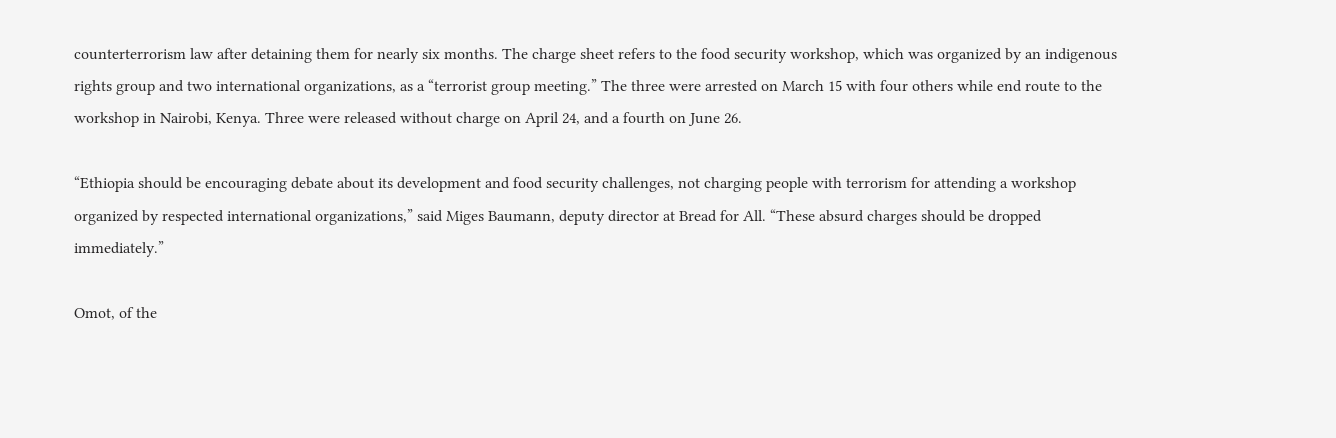counterterrorism law after detaining them for nearly six months. The charge sheet refers to the food security workshop, which was organized by an indigenous rights group and two international organizations, as a “terrorist group meeting.” The three were arrested on March 15 with four others while end route to the workshop in Nairobi, Kenya. Three were released without charge on April 24, and a fourth on June 26.

“Ethiopia should be encouraging debate about its development and food security challenges, not charging people with terrorism for attending a workshop organized by respected international organizations,” said Miges Baumann, deputy director at Bread for All. “These absurd charges should be dropped immediately.”

Omot, of the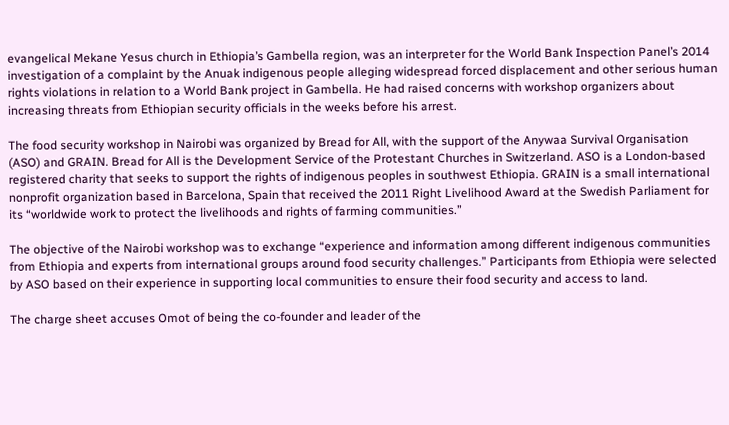evangelical Mekane Yesus church in Ethiopia’s Gambella region, was an interpreter for the World Bank Inspection Panel’s 2014 investigation of a complaint by the Anuak indigenous people alleging widespread forced displacement and other serious human rights violations in relation to a World Bank project in Gambella. He had raised concerns with workshop organizers about increasing threats from Ethiopian security officials in the weeks before his arrest.

The food security workshop in Nairobi was organized by Bread for All, with the support of the Anywaa Survival Organisation (ASO) and GRAIN. Bread for All is the Development Service of the Protestant Churches in Switzerland. ASO is a London-based registered charity that seeks to support the rights of indigenous peoples in southwest Ethiopia. GRAIN is a small international nonprofit organization based in Barcelona, Spain that received the 2011 Right Livelihood Award at the Swedish Parliament for its “worldwide work to protect the livelihoods and rights of farming communities.”

The objective of the Nairobi workshop was to exchange “experience and information among different indigenous communities from Ethiopia and experts from international groups around food security challenges.” Participants from Ethiopia were selected by ASO based on their experience in supporting local communities to ensure their food security and access to land.

The charge sheet accuses Omot of being the co-founder and leader of the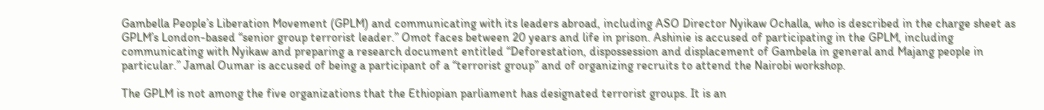Gambella People’s Liberation Movement (GPLM) and communicating with its leaders abroad, including ASO Director Nyikaw Ochalla, who is described in the charge sheet as GPLM’s London-based “senior group terrorist leader.” Omot faces between 20 years and life in prison. Ashinie is accused of participating in the GPLM, including communicating with Nyikaw and preparing a research document entitled “Deforestation, dispossession and displacement of Gambela in general and Majang people in particular.” Jamal Oumar is accused of being a participant of a “terrorist group” and of organizing recruits to attend the Nairobi workshop.

The GPLM is not among the five organizations that the Ethiopian parliament has designated terrorist groups. It is an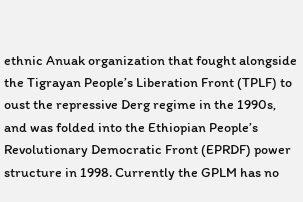ethnic Anuak organization that fought alongside the Tigrayan People’s Liberation Front (TPLF) to oust the repressive Derg regime in the 1990s, and was folded into the Ethiopian People’s Revolutionary Democratic Front (EPRDF) power structure in 1998. Currently the GPLM has no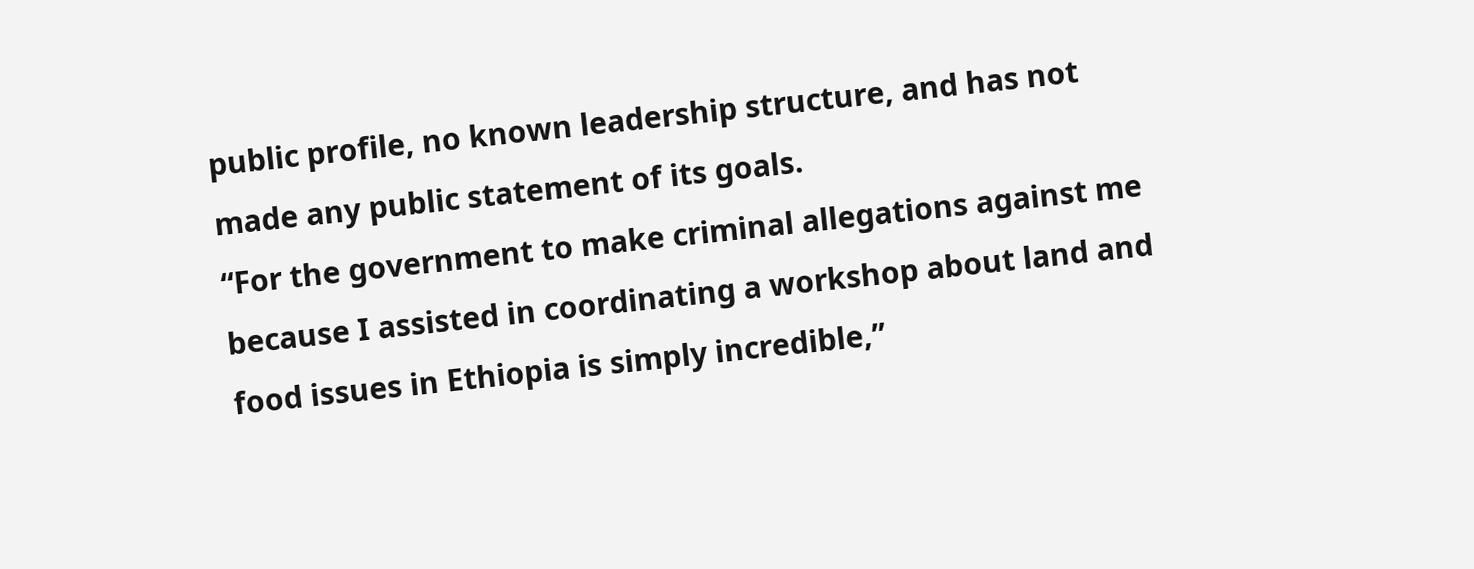public profile, no known leadership structure, and has not made any public statement of its goals.
“For the government to make criminal allegations against me because I assisted in coordinating a workshop about land and food issues in Ethiopia is simply incredible,”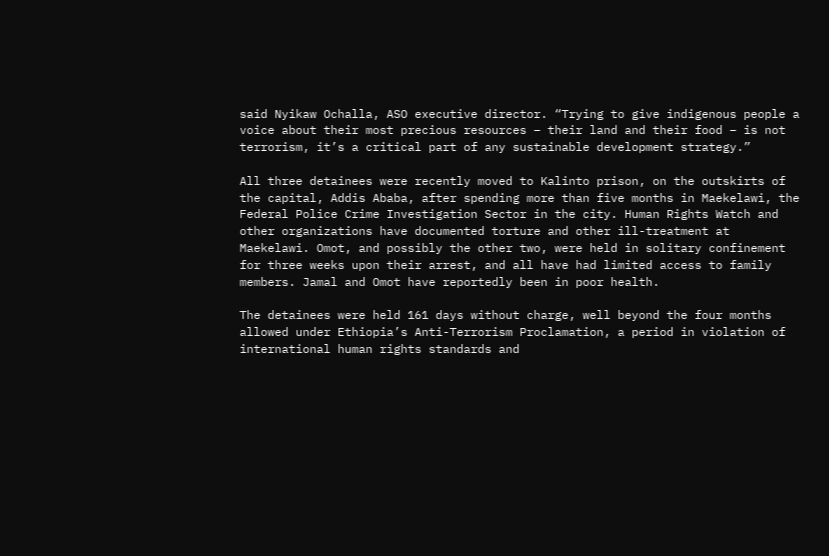said Nyikaw Ochalla, ASO executive director. “Trying to give indigenous people a voice about their most precious resources – their land and their food – is not terrorism, it’s a critical part of any sustainable development strategy.”

All three detainees were recently moved to Kalinto prison, on the outskirts of the capital, Addis Ababa, after spending more than five months in Maekelawi, the Federal Police Crime Investigation Sector in the city. Human Rights Watch and other organizations have documented torture and other ill-treatment at Maekelawi. Omot, and possibly the other two, were held in solitary confinement for three weeks upon their arrest, and all have had limited access to family members. Jamal and Omot have reportedly been in poor health.

The detainees were held 161 days without charge, well beyond the four months allowed under Ethiopia’s Anti-Terrorism Proclamation, a period in violation of international human rights standards and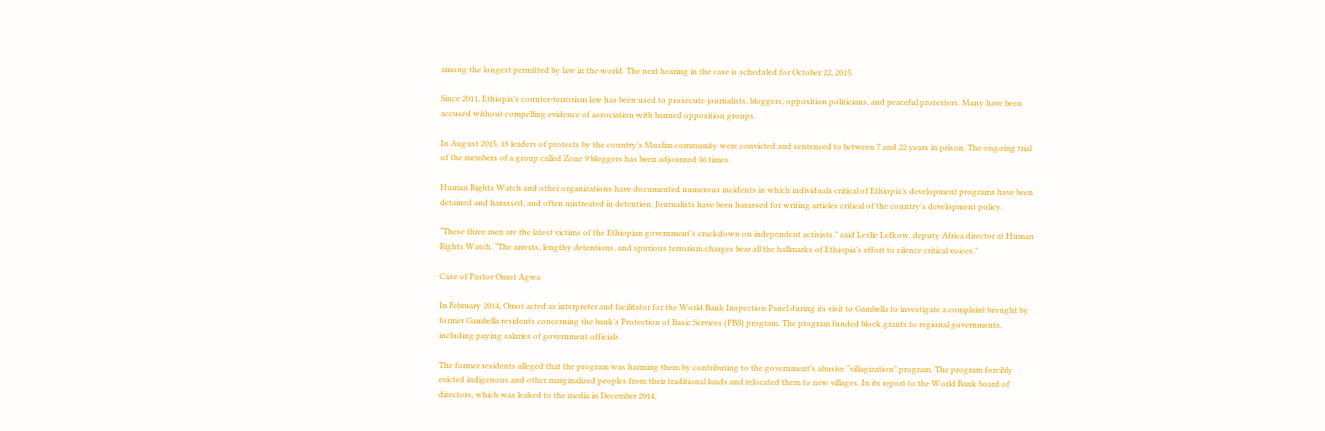among the longest permitted by law in the world. The next hearing in the case is scheduled for October 22, 2015.

Since 2011, Ethiopia’s counter-terrorism law has been used to prosecute journalists, bloggers, opposition politicians, and peaceful protesters. Many have been accused without compelling evidence of association with banned opposition groups.

In August 2015, 18 leaders of protests by the country’s Muslim community were convicted and sentenced to between 7 and 22 years in prison. The ongoing trial of the members of a group called Zone 9 bloggers has been adjourned 36 times.

Human Rights Watch and other organizations have documented numerous incidents in which individuals critical of Ethiopia’s development programs have been detained and harassed, and often mistreated in detention. Journalists have been harassed for writing articles critical of the country’s development policy.

“These three men are the latest victims of the Ethiopian government’s crackdown on independent activists,” said Leslie Lefkow, deputy Africa director at Human Rights Watch. “The arrests, lengthy detentions, and spurious terrorism charges bear all the hallmarks of Ethiopia’s effort to silence critical voices.”

Case of Pastor Omot Agwa

In February 2014, Omot acted as interpreter and facilitator for the World Bank Inspection Panel during its visit to Gambella to investigate a complaint brought by former Gambella residents concerning the bank’s Protection of Basic Services (PBS) program. The program funded block grants to regional governments, including paying salaries of government officials.

The former residents alleged that the program was harming them by contributing to the government’s abusive “villagization” program. The program forcibly evicted indigenous and other marginalized peoples from their traditional lands and relocated them to new villages. In its report to the World Bank board of directors, which was leaked to the media in December 2014,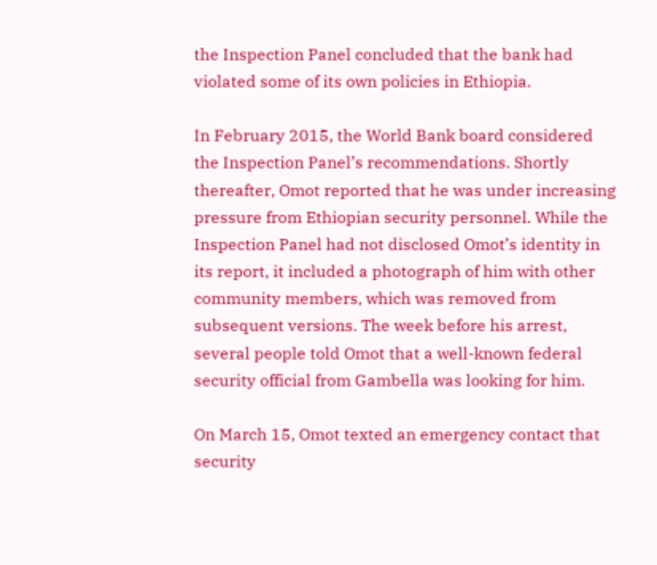the Inspection Panel concluded that the bank had violated some of its own policies in Ethiopia.

In February 2015, the World Bank board considered the Inspection Panel’s recommendations. Shortly thereafter, Omot reported that he was under increasing pressure from Ethiopian security personnel. While the Inspection Panel had not disclosed Omot’s identity in its report, it included a photograph of him with other community members, which was removed from subsequent versions. The week before his arrest, several people told Omot that a well-known federal security official from Gambella was looking for him.

On March 15, Omot texted an emergency contact that security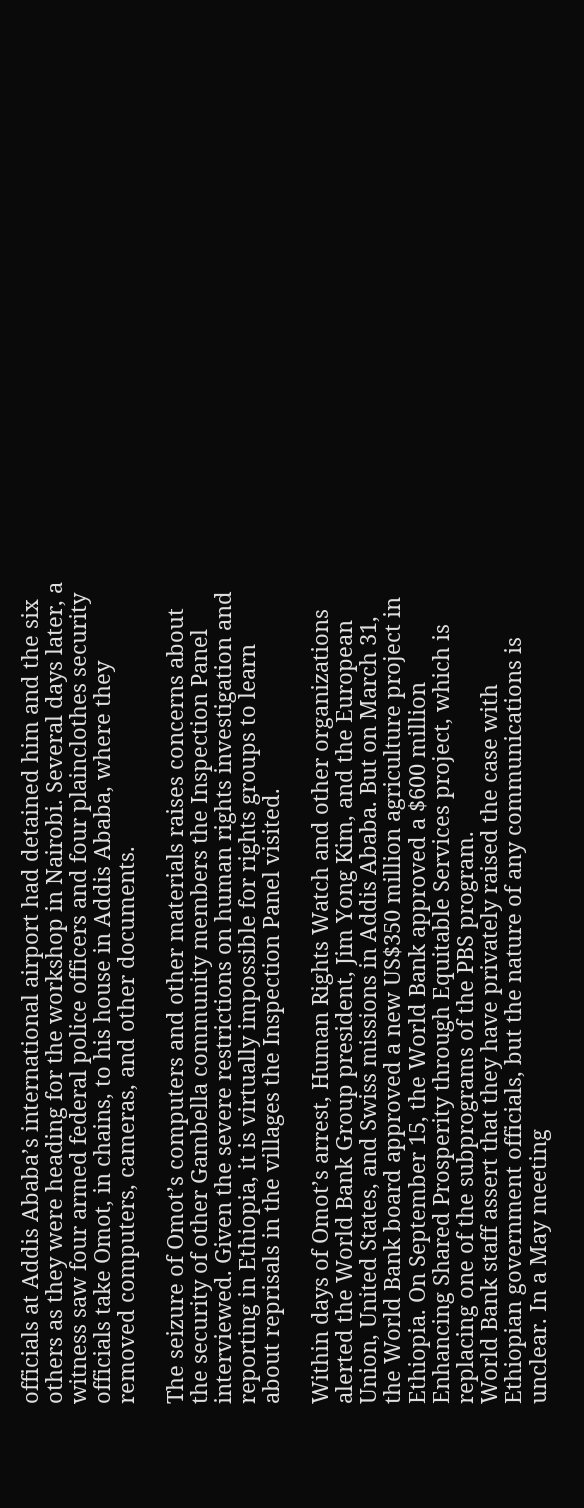officials at Addis Ababa’s international airport had detained him and the six others as they were heading for the workshop in Nairobi. Several days later, a witness saw four armed federal police officers and four plainclothes security officials take Omot, in chains, to his house in Addis Ababa, where they removed computers, cameras, and other documents.

The seizure of Omot’s computers and other materials raises concerns about the security of other Gambella community members the Inspection Panel interviewed. Given the severe restrictions on human rights investigation and reporting in Ethiopia, it is virtually impossible for rights groups to learn about reprisals in the villages the Inspection Panel visited.

Within days of Omot’s arrest, Human Rights Watch and other organizations alerted the World Bank Group president, Jim Yong Kim, and the European Union, United States, and Swiss missions in Addis Ababa. But on March 31, the World Bank board approved a new US$350 million agriculture project in Ethiopia. On September 15, the World Bank approved a $600 million Enhancing Shared Prosperity through Equitable Services project, which is replacing one of the subprograms of the PBS program.
World Bank staff assert that they have privately raised the case with Ethiopian government officials, but the nature of any communications is unclear. In a May meeting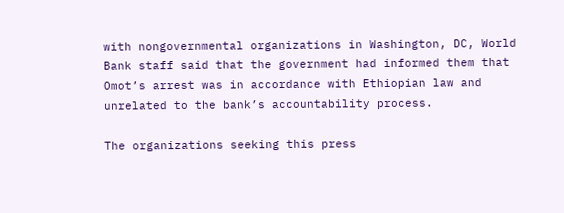with nongovernmental organizations in Washington, DC, World Bank staff said that the government had informed them that Omot’s arrest was in accordance with Ethiopian law and unrelated to the bank’s accountability process.

The organizations seeking this press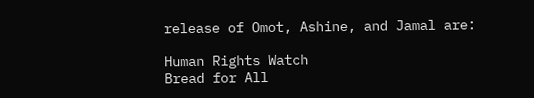release of Omot, Ashine, and Jamal are:

Human Rights Watch
Bread for All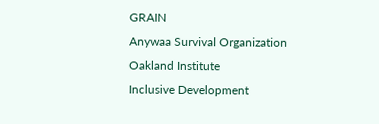GRAIN
Anywaa Survival Organization
Oakland Institute
Inclusive Development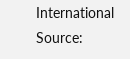International
Source: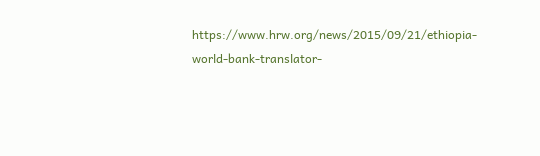https://www.hrw.org/news/2015/09/21/ethiopia-world-bank-translator-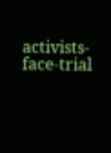activists-face-trial